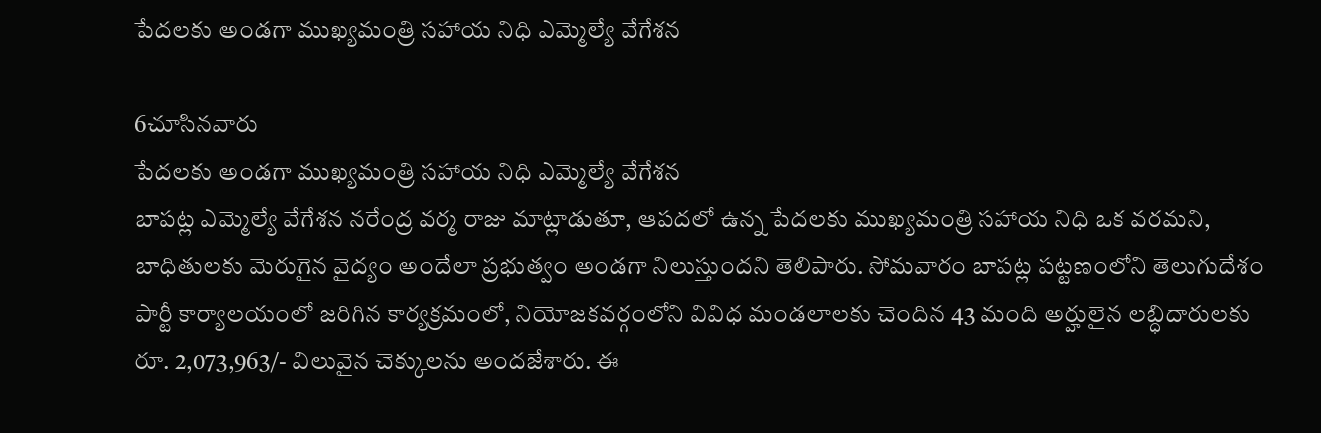పేదలకు అండగా ముఖ్యమంత్రి సహాయ నిధి ఎమ్మెల్యే వేగేశన

6చూసినవారు
పేదలకు అండగా ముఖ్యమంత్రి సహాయ నిధి ఎమ్మెల్యే వేగేశన
బాపట్ల ఎమ్మెల్యే వేగేశన నరేంద్ర వర్మ రాజు మాట్లాడుతూ, ఆపదలో ఉన్న పేదలకు ముఖ్యమంత్రి సహాయ నిధి ఒక వరమని, బాధితులకు మెరుగైన వైద్యం అందేలా ప్రభుత్వం అండగా నిలుస్తుందని తెలిపారు. సోమవారం బాపట్ల పట్టణంలోని తెలుగుదేశం పార్టీ కార్యాలయంలో జరిగిన కార్యక్రమంలో, నియోజకవర్గంలోని వివిధ మండలాలకు చెందిన 43 మంది అర్హులైన లబ్ధిదారులకు రూ. 2,073,963/- విలువైన చెక్కులను అందజేశారు. ఈ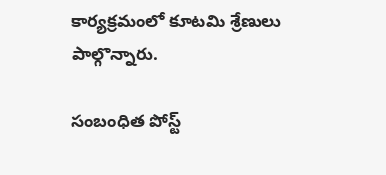కార్యక్రమంలో కూటమి శ్రేణులు పాల్గొన్నారు.

సంబంధిత పోస్ట్